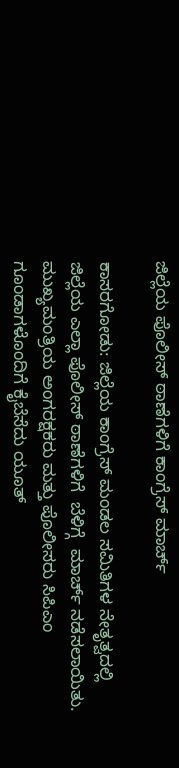ಜಿಲ್ಲೆಯ ಪೊಲೀಸ್ ಠಾಣೆಗಳಿಗೆ ಕಾಂಗ್ರೆಸ್ ಮಾರ್ಚ್

ಕಾಸರಗೋಡು: ಜಿಲ್ಲೆಯ ಕಾಂಗ್ರೆಸ್ ಮಂಡಲ ಸಮಿತಿಗಳ ನೇತೃತ್ವದಲ್ಲಿ ಜಿಲ್ಲೆಯ ಎಲ್ಲಾ ಪೊಲೀಸ್ ಠಾಣೆಗಳಿಗೆ  ಬೆಳಿಗ್ಗೆ  ಮಾರ್ಚ್ ನಡೆಸಲಾಯಿತು.   ಮುಖ್ಯಮಂತ್ರಿಯ ಅಂಗರಕ್ಷಕರು ಮತ್ತು ಪೊಲೀಸರು ಸಿಪಿಎಂ ಗೂಂಡಾಗಳೊಂದಿಗೆ ಕೈಬೆಸೆದು ಯೂತ್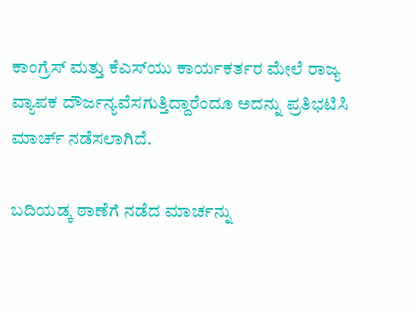ಕಾಂಗ್ರೆಸ್ ಮತ್ತು ಕೆಎಸ್‌ಯು ಕಾರ್ಯಕರ್ತರ ಮೇಲೆ ರಾಜ್ಯ ವ್ಯಾಪಕ ದೌರ್ಜನ್ಯವೆಸಗುತ್ತಿದ್ದಾರೆಂದೂ ಅದನ್ನು ಪ್ರತಿಭಟಿಸಿ ಮಾರ್ಚ್ ನಡೆಸಲಾಗಿದೆ.

ಬದಿಯಡ್ಕ ಠಾಣೆಗೆ ನಡೆದ ಮಾರ್ಚನ್ನು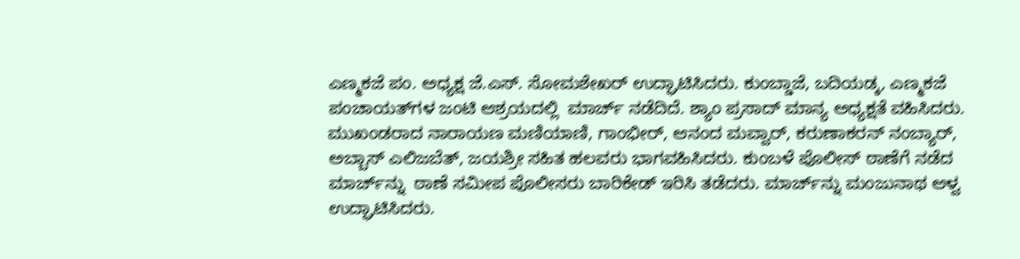ಎಣ್ಮಕಜೆ ಪಂ. ಅಧ್ಯಕ್ಷ ಜೆ.ಎಸ್. ಸೋಮಶೇಖರ್ ಉದ್ಘಾಟಿಸಿದರು. ಕುಂಬ್ಡಾಜೆ, ಬದಿಯಡ್ಕ, ಎಣ್ಮಕಜೆ ಪಂಚಾಯತ್‌ಗಳ ಜಂಟಿ ಆಶ್ರಯದಲ್ಲಿ  ಮಾರ್ಚ್ ನಡೆದಿದೆ. ಶ್ಯಾಂ ಪ್ರಸಾದ್ ಮಾನ್ಯ ಅಧ್ಯಕ್ಷತೆ ವಹಿಸಿದರು. ಮುಖಂಡರಾದ ನಾರಾಯಣ ಮಣಿಯಾಣಿ, ಗಾಂಭೀರ್, ಆನಂದ ಮವ್ವಾರ್, ಕರುಣಾಕರನ್ ನಂಬ್ಯಾರ್, ಅಬ್ಬಾಸ್ ಎಲಿಜಬೆತ್, ಜಯಶ್ರೀ ಸಹಿತ ಹಲವರು ಭಾಗವಹಿಸಿದರು. ಕುಂಬಳೆ ಪೊಲೀಸ್ ಠಾಣೆಗೆ ನಡೆದ ಮಾರ್ಚ್‌ನ್ನು  ಠಾಣೆ ಸಮೀಪ ಪೊಲೀಸರು ಬಾರಿಕೇಡ್ ಇರಿಸಿ ತಡೆದರು. ಮಾರ್ಚ್‌ನ್ನು ಮಂಜುನಾಥ ಆಳ್ವ ಉದ್ಘಾಟಿಸಿದರು.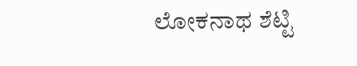ಲೋಕನಾಥ ಶೆಟ್ಟಿ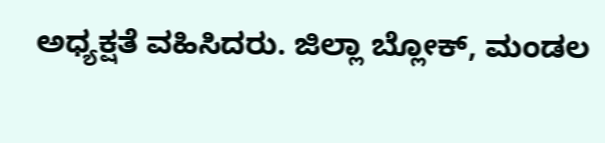ಅಧ್ಯಕ್ಷತೆ ವಹಿಸಿದರು. ಜಿಲ್ಲಾ ಬ್ಲೋಕ್, ಮಂಡಲ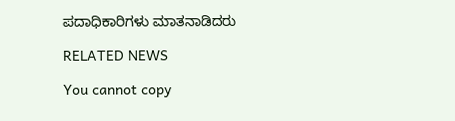ಪದಾಧಿಕಾರಿಗಳು ಮಾತನಾಡಿದರು

RELATED NEWS

You cannot copy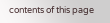contents of this page